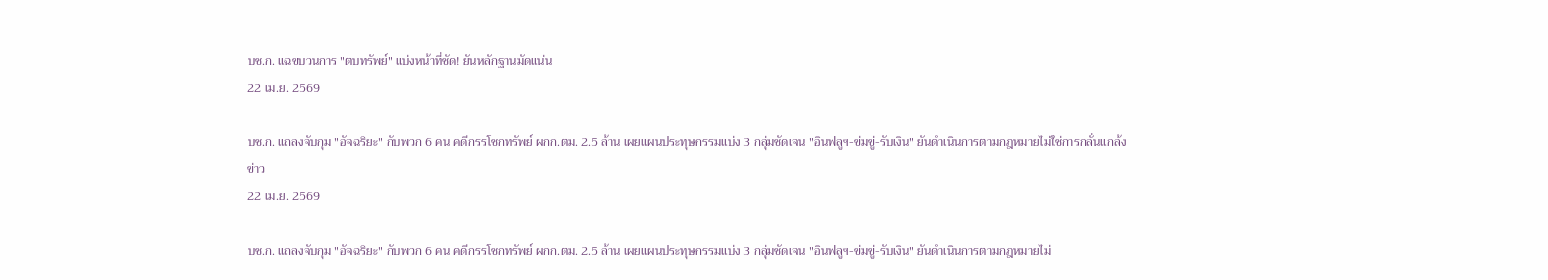บช.ก. แฉขบวนการ "ตบทรัพย์" แบ่งหน้าที่ชัด! ยันหลักฐานมัดแน่น
22 เม.ย. 2569

บช.ก. แถลงจับกุม "อัจฉริยะ" กับพวก 6 คน คดีกรรโชกทรัพย์ ผกก.ตม. 2.5 ล้าน เผยแผนประทุษกรรมแบ่ง 3 กลุ่มชัดเจน "อินฟลูฯ-ข่มขู่-รับเงิน" ยันดำเนินการตามกฎหมายไม่ใช่การกลั่นแกล้ง
ข่าว
22 เม.ย. 2569

บช.ก. แถลงจับกุม "อัจฉริยะ" กับพวก 6 คน คดีกรรโชกทรัพย์ ผกก.ตม. 2.5 ล้าน เผยแผนประทุษกรรมแบ่ง 3 กลุ่มชัดเจน "อินฟลูฯ-ข่มขู่-รับเงิน" ยันดำเนินการตามกฎหมายไม่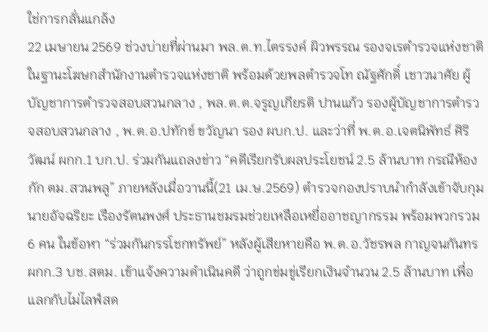ใช่การกลั่นแกล้ง
22 เมษายน 2569 ช่วงบ่ายที่ผ่านมา พล.ต.ท.ไตรรงค์ ผิวพรรณ รองจเรตำรวจแห่งชาติ ในฐานะโฆษกสำนักงานตำรวจแห่งชาติ พร้อมด้วยพลตำรวจโท ณัฐศักดิ์ เชาวนาศัย ผู้บัญชาการตำรวจสอบสวนกลาง , พล.ต.ต.จรูญเกียรติ ปานแก้ว รองผู้บัญชาการตำรวจสอบสวนกลาง , พ.ต.อ.ปทักข์ ขวัญนา รอง ผบก.ป. และว่าที่ พ.ต.อ.เจตนิพัทธ์ ศิริวัฒน์ ผกก.1 บก.ป. ร่วมกันแถลงข่าว “คดีเรียกรับผลประโยชน์ 2.5 ล้านบาท กรณีห้องกัก ตม.สวนพลู” ภายหลังเมื่อวานนี้(21 เม.ษ.2569) ตำรวจกองปราบนำกำลังเข้าจับกุม นายอัจฉริยะ เรืองรัตนพงศ์ ประธานชมรมช่วยเหลือเหยื่ออาชญากรรม พร้อมพวกรวม 6 คน ในข้อหา “ร่วมกันกรรโชกทรัพย์” หลังผู้เสียหายคือ พ.ต.อ.วัชรพล กาญจนกันทร ผกก.3 บช.สตม. เข้าแจ้งความดำเนินคดี ว่าถูกข่มขู่เรียกเงินจำนวน 2.5 ล้านบาท เพื่อแลกกับไม่ไลฟ์สด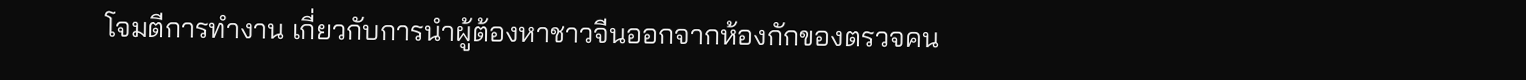โจมตีการทำงาน เกี่ยวกับการนำผู้ต้องหาชาวจีนออกจากห้องกักของตรวจคน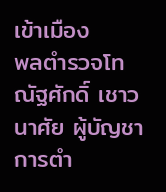เข้าเมือง
พลตำรวจโท ณัฐศักดิ์ เชาวนาศัย ผู้บัญชาการตำ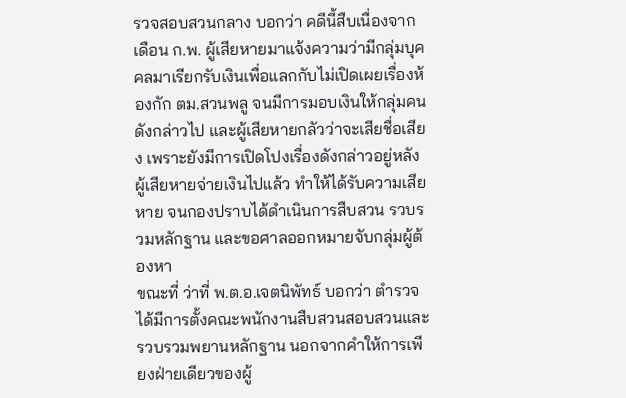รวจสอบสวนกลาง บอกว่า คดีนี้สืบเนื่องจากเดือน ก.พ. ผู้เสียหายมาแจ้งความว่ามีกลุ่มบุคคลมาเรียกรับเงินเพื่อแลกกับไม่เปิดเผยเรื่องห้องกัก ตม.สวนพลู จนมีการมอบเงินให้กลุ่มคนดังกล่าวไป และผู้เสียหายกลัวว่าจะเสียชื่อเสียง เพราะยังมีการเปิดโปงเรื่องดังกล่าวอยู่หลังผู้เสียหายจ่ายเงินไปแล้ว ทำให้ได้รับความเสียหาย จนกองปราบได้ดำเนินการสืบสวน รวบรวมหลักฐาน และขอศาลออกหมายจับกลุ่มผู้ต้องหา
ขณะที่ ว่าที่ พ.ต.อ.เจตนิพัทธ์ บอกว่า ตำรวจได้มีการตั้งคณะพนักงานสืบสวนสอบสวนและรวบรวมพยานหลักฐาน นอกจากคำให้การเพียงฝ่ายเดียวของผู้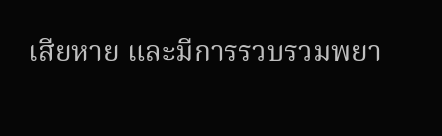เสียหาย และมีการรวบรวมพยา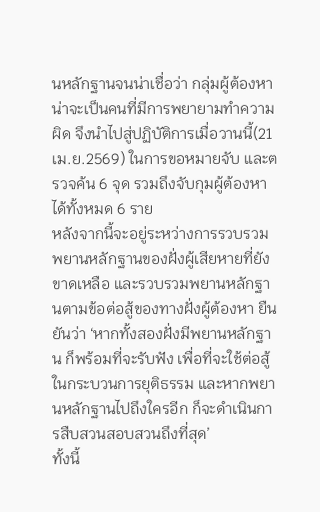นหลักฐานจนน่าเชื่อว่า กลุ่มผู้ต้องหา น่าจะเป็นคนที่มีการพยายามทำความผิด จึงนำไปสู่ปฏิบัติการเมื่อวานนี้(21 เม.ย.2569) ในการขอหมายจับ และตรวจค้น 6 จุด รวมถึงจับกุมผู้ต้องหาได้ทั้งหมด 6 ราย
หลังจากนี้จะอยู่ระหว่างการรวบรวมพยานหลักฐานของฝั่งผู้เสียหายที่ยังขาดเหลือ และรวบรวมพยานหลักฐานตามข้อต่อสู้ของทางฝั่งผู้ต้องหา ยืนยันว่า ‘หากทั้งสองฝั่งมีพยานหลักฐาน ก็พร้อมที่จะรับฟัง เพื่อที่จะใช้ต่อสู้ในกระบวนการยุติธรรม และหากพยานหลักฐานไปถึงใครอีก ก็จะดำเนินการสืบสวนสอบสวนถึงที่สุด’
ทั้งนี้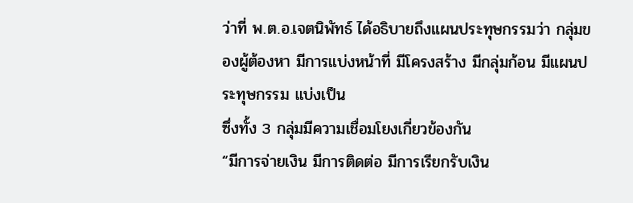ว่าที่ พ.ต.อ.เจตนิพัทธ์ ได้อธิบายถึงแผนประทุษกรรมว่า กลุ่มของผู้ต้องหา มีการแบ่งหน้าที่ มีโครงสร้าง มีกลุ่มก้อน มีแผนประทุษกรรม แบ่งเป็น
ซึ่งทั้ง 3 กลุ่มมีความเชื่อมโยงเกี่ยวข้องกัน
“มีการจ่ายเงิน มีการติดต่อ มีการเรียกรับเงิน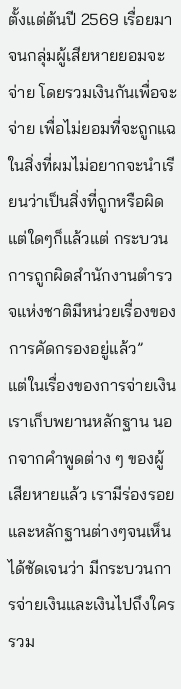ตั้งแต่ต้นปี 2569 เรื่อยมา จนกลุ่มผู้เสียหายยอมจะจ่าย โดยรวมเงินกันเพื่อจะจ่าย เพื่อไม่ยอมที่จะถูกแฉในสิ่งที่ผมไม่อยากจะนำเรียนว่าเป็นสิ่งที่ถูกหรือผิด แต่ใดๆก็แล้วแต่ กระบวนการถูกผิดสำนักงานตำรวจแห่งชาติมีหน่วยเรื่องของการคัดกรองอยู่แล้ว”
แต่ในเรื่องของการจ่ายเงิน เราเก็บพยานหลักฐาน นอกจากคำพูดต่าง ๆ ของผู้เสียหายแล้ว เรามีร่องรอยและหลักฐานต่างๆจนเห็นได้ชัดเจนว่า มีกระบวนการจ่ายเงินและเงินไปถึงใคร รวม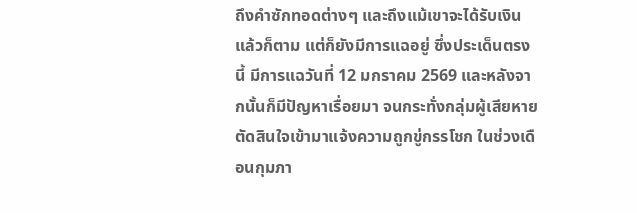ถึงคำซักทอดต่างๆ และถึงแม้เขาจะได้รับเงินแล้วก็ตาม แต่ก็ยังมีการแฉอยู่ ซึ่งประเด็นตรงนี้ มีการแฉวันที่ 12 มกราคม 2569 และหลังจากนั้นก็มีปัญหาเรื่อยมา จนกระทั่งกลุ่มผู้เสียหายตัดสินใจเข้ามาแจ้งความถูกขู่กรรโชก ในช่วงเดือนกุมภา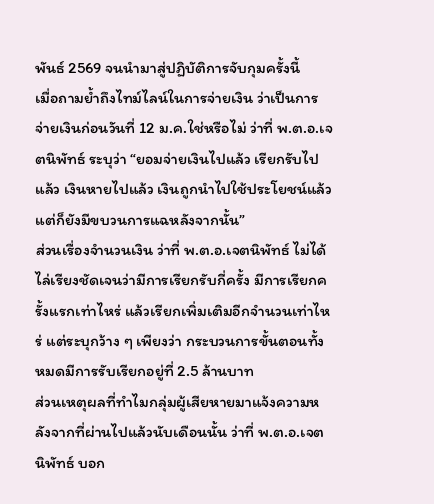พันธ์ 2569 จนนำมาสู่ปฏิบัติการจับกุมครั้งนี้
เมื่อถามย้ำถึงไทม์ไลน์ในการจ่ายเงิน ว่าเป็นการจ่ายเงินก่อนวันที่ 12 ม.ค.ใช่หรือไม่ ว่าที่ พ.ต.อ.เจตนิพัทธ์ ระบุว่า “ยอมจ่ายเงินไปแล้ว เรียกรับไปแล้ว เงินหายไปแล้ว เงินถูกนำไปใช้ประโยชน์แล้ว แต่ก็ยังมีขบวนการแฉหลังจากนั้น”
ส่วนเรื่องจำนวนเงิน ว่าที่ พ.ต.อ.เจตนิพัทธ์ ไม่ได้ไล่เรียงชัดเจนว่ามีการเรียกรับกี่ครั้ง มีการเรียกครั้งแรกเท่าไหร่ แล้วเรียกเพิ่มเติมอีกจำนวนเท่าไหร่ แต่ระบุกว้าง ๆ เพียงว่า กระบวนการขั้นตอนทั้งหมดมีการรับเรียกอยู่ที่ 2.5 ล้านบาท
ส่วนเหตุผลที่ทำไมกลุ่มผู้เสียหายมาแจ้งความหลังจากที่ผ่านไปแล้วนับเดือนนั้น ว่าที่ พ.ต.อ.เจตนิพัทธ์ บอก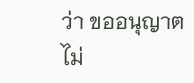ว่า ขออนุญาตไม่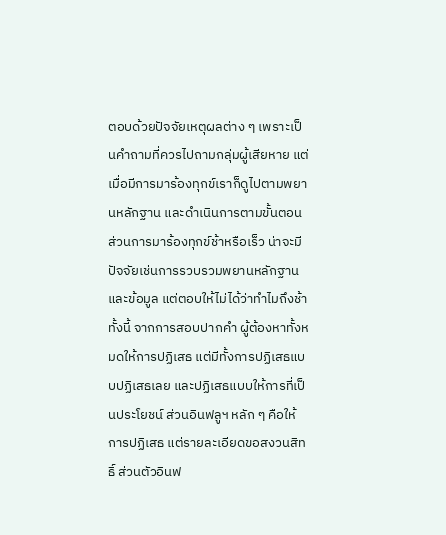ตอบด้วยปัจจัยเหตุผลต่าง ๆ เพราะเป็นคำถามที่ควรไปถามกลุ่มผู้เสียหาย แต่เมื่อมีการมาร้องทุกข์เราก็ดูไปตามพยานหลักฐาน และดำเนินการตามขั้นตอน ส่วนการมาร้องทุกข์ช้าหรือเร็ว น่าจะมีปัจจัยเช่นการรวบรวมพยานหลักฐานและข้อมูล แต่ตอบให้ไม่ได้ว่าทำไมถึงช้า
ทั้งนี้ จากการสอบปากคำ ผู้ต้องหาทั้งหมดให้การปฏิเสธ แต่มีทั้งการปฏิเสธแบบปฏิเสธเลย และปฏิเสธแบบให้การที่เป็นประโยชน์ ส่วนอินฟลูฯ หลัก ๆ คือให้การปฏิเสธ แต่รายละเอียดขอสงวนสิทธิ์ ส่วนตัวอินฟ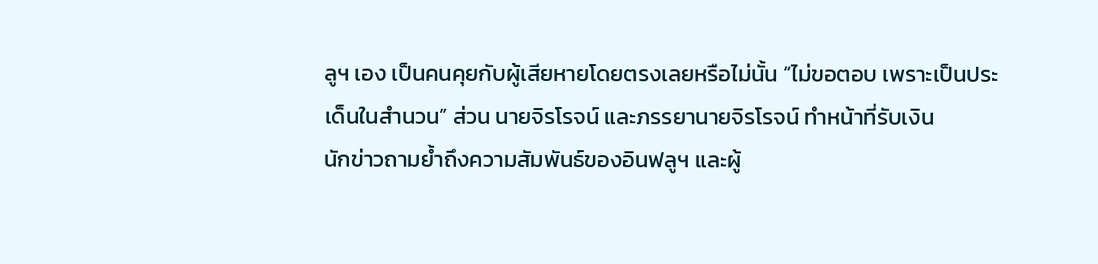ลูฯ เอง เป็นคนคุยกับผู้เสียหายโดยตรงเลยหรือไม่นั้น “ไม่ขอตอบ เพราะเป็นประเด็นในสำนวน” ส่วน นายจิรโรจน์ และภรรยานายจิรโรจน์ ทำหน้าที่รับเงิน
นักข่าวถามย้ำถึงความสัมพันธ์ของอินฟลูฯ และผู้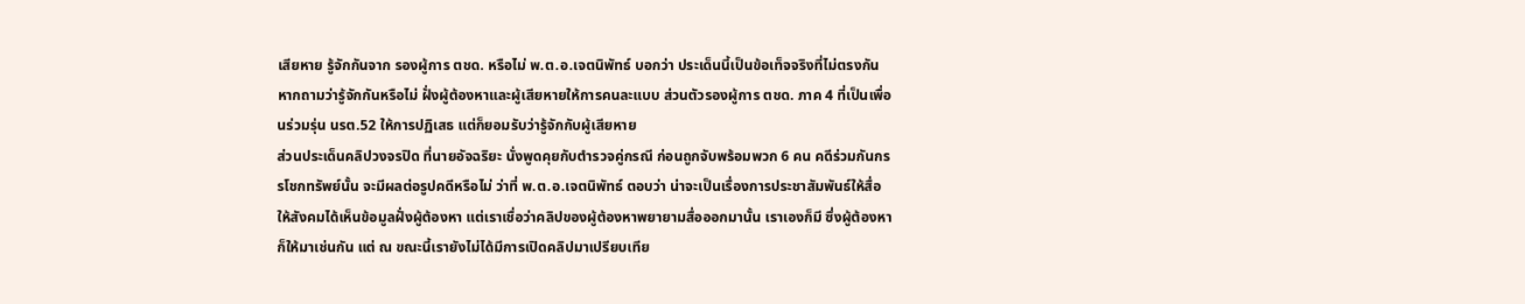เสียหาย รู้จักกันจาก รองผู้การ ตชด. หรือไม่ พ.ต.อ.เจตนิพัทธ์ บอกว่า ประเด็นนี้เป็นข้อเท็จจริงที่ไม่ตรงกัน หากถามว่ารู้จักกันหรือไม่ ฝั่งผู้ต้องหาและผู้เสียหายให้การคนละแบบ ส่วนตัวรองผู้การ ตชด. ภาค 4 ที่เป็นเพื่อนร่วมรุ่น นรต.52 ให้การปฏิเสธ แต่ก็ยอมรับว่ารู้จักกับผู้เสียหาย
ส่วนประเด็นคลิปวงจรปิด ที่นายอัจฉริยะ นั่งพูดคุยกับตำรวจคู่กรณี ก่อนถูกจับพร้อมพวก 6 คน คดีร่วมกันกรรโชกทรัพย์นั้น จะมีผลต่อรูปคดีหรือไม่ ว่าที่ พ.ต.อ.เจตนิพัทธ์ ตอบว่า น่าจะเป็นเรื่องการประชาสัมพันธ์ให้สื่อ ให้สังคมได้เห็นข้อมูลฝั่งผู้ต้องหา แต่เราเชื่อว่าคลิปของผู้ต้องหาพยายามสื่อออกมานั้น เราเองก็มี ซึ่งผู้ต้องหาก็ให้มาเช่นกัน แต่ ณ ขณะนี้เรายังไม่ได้มีการเปิดคลิปมาเปรียบเทีย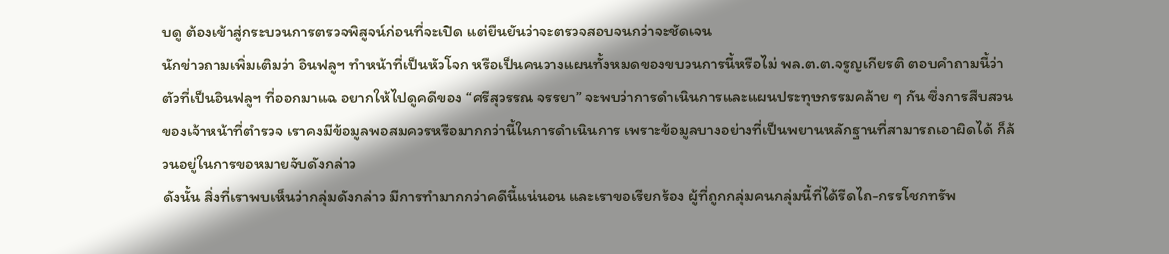บดู ต้องเข้าสู่กระบวนการตรวจพิสูจน์ก่อนที่จะเปิด แต่ยืนยันว่าจะตรวจสอบจนกว่าจะชัดเจน
นักข่าวถามเพิ่มเติมว่า อินฟลูฯ ทำหน้าที่เป็นหัวโจก หรือเป็นคนวางแผนทั้งหมดของขบวนการนี้หรือไม่ พล.ต.ต.จรูญเกียรติ ตอบคำถามนี้ว่า ตัวที่เป็นอินฟลูฯ ที่ออกมาแฉ อยากให้ไปดูคดีของ “ศรีสุวรรณ จรรยา” จะพบว่าการดำเนินการและแผนประทุษกรรมคล้าย ๆ กัน ซึ่งการสืบสวนของเจ้าหน้าที่ตำรวจ เราคงมีข้อมูลพอสมควรหรือมากกว่านี้ในการดำเนินการ เพราะข้อมูลบางอย่างที่เป็นพยานหลักฐานที่สามารถเอาผิดได้ ก็ล้วนอยู่ในการขอหมายจับดังกล่าว
ดังนั้น สิ่งที่เราพบเห็นว่ากลุ่มดังกล่าว มีการทำมากกว่าคดีนี้แน่นอน และเราขอเรียกร้อง ผู้ที่ถูกกลุ่มคนกลุ่มนี้ที่ได้รีดไถ-กรรโชกทรัพ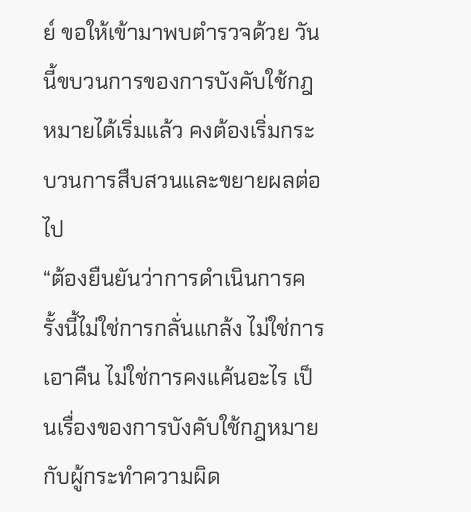ย์ ขอให้เข้ามาพบตำรวจด้วย วันนี้ขบวนการของการบังคับใช้กฎหมายได้เริ่มแล้ว คงต้องเริ่มกระบวนการสืบสวนและขยายผลต่อไป
“ต้องยืนยันว่าการดำเนินการครั้งนี้ไม่ใช่การกลั่นแกล้ง ไม่ใช่การเอาคืน ไม่ใช่การคงแค้นอะไร เป็นเรื่องของการบังคับใช้กฎหมายกับผู้กระทำความผิด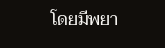โดยมีพยา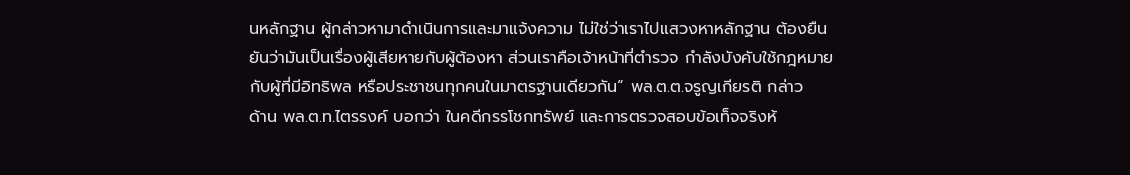นหลักฐาน ผู้กล่าวหามาดำเนินการและมาแจ้งความ ไม่ใช่ว่าเราไปแสวงหาหลักฐาน ต้องยืนยันว่ามันเป็นเรื่องผู้เสียหายกับผู้ต้องหา ส่วนเราคือเจ้าหน้าที่ตำรวจ กำลังบังคับใช้กฎหมายกับผู้ที่มีอิทธิพล หรือประชาชนทุกคนในมาตรฐานเดียวกัน“ พล.ต.ต.จรูญเกียรติ กล่าว
ด้าน พล.ต.ท.ไตรรงค์ บอกว่า ในคดีกรรโชกทรัพย์ และการตรวจสอบข้อเท็จจริงห้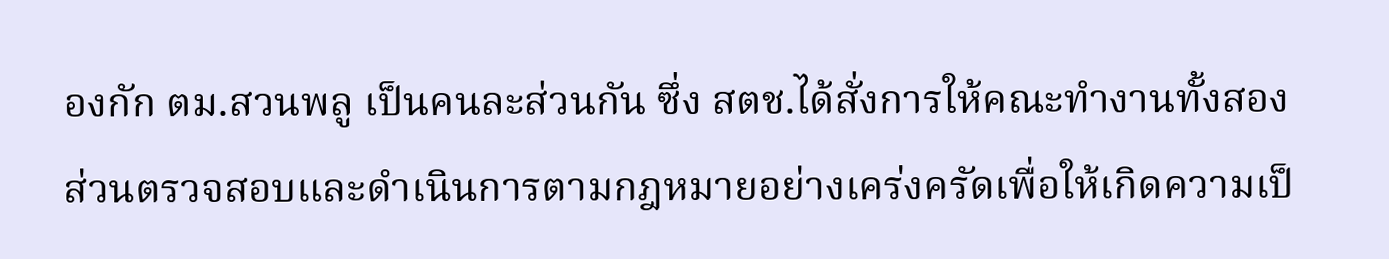องกัก ตม.สวนพลู เป็นคนละส่วนกัน ซึ่ง สตช.ได้สั่งการให้คณะทำงานทั้งสองส่วนตรวจสอบและดำเนินการตามกฎหมายอย่างเคร่งครัดเพื่อให้เกิดความเป็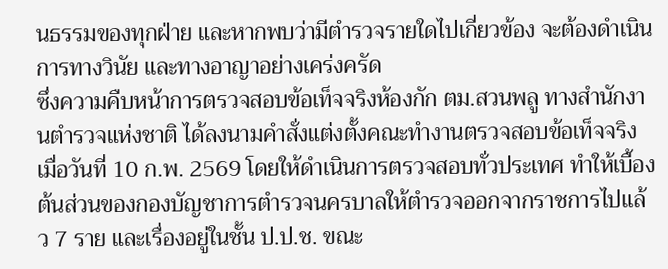นธรรมของทุกฝ่าย และหากพบว่ามีตำรวจรายใดไปเกี่ยวข้อง จะต้องดำเนินการทางวินัย และทางอาญาอย่างเคร่งครัด
ซึ่งความคืบหน้าการตรวจสอบข้อเท็จจริงห้องกัก ตม.สวนพลู ทางสำนักงานตำรวจแห่งชาติ ได้ลงนามคำสั่งแต่งตั้งคณะทำงานตรวจสอบข้อเท็จจริงเมื่อวันที่ 10 ก.พ. 2569 โดยให้ดำเนินการตรวจสอบทั่วประเทศ ทำให้เบื้องต้นส่วนของกองบัญชาการตำรวจนครบาลให้ตำรวจออกจากราชการไปแล้ว 7 ราย และเรื่องอยู่ในชั้น ป.ป.ช. ขณะ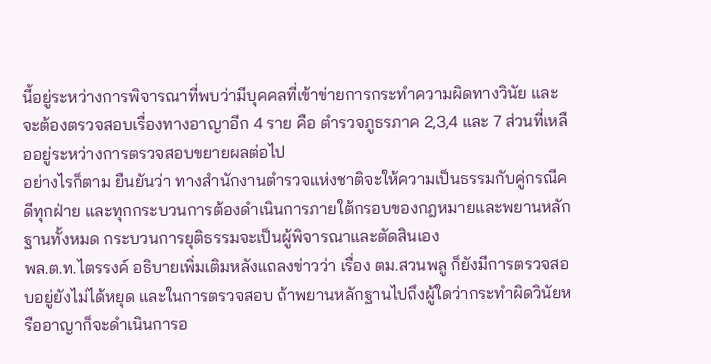นี้อยู่ระหว่างการพิจารณาที่พบว่ามีบุคคลที่เข้าข่ายการกระทำความผิดทางวินัย และจะต้องตรวจสอบเรื่องทางอาญาอีก 4 ราย คือ ตำรวจภูธรภาค 2,3,4 และ 7 ส่วนที่เหลืออยู่ระหว่างการตรวจสอบขยายผลต่อไป
อย่างไรก็ตาม ยืนยันว่า ทางสำนักงานตำรวจแห่งชาติจะให้ความเป็นธรรมกับคู่กรณีคดีทุกฝ่าย และทุกกระบวนการต้องดำเนินการภายใต้กรอบของกฎหมายและพยานหลักฐานทั้งหมด กระบวนการยุติธรรมจะเป็นผู้พิจารณาและตัดสินเอง
พล.ต.ท.ไตรรงค์ อธิบายเพิ่มเติมหลังแถลงข่าวว่า เรื่อง ตม.สวนพลู ก็ยังมีการตรวจสอบอยู่ยังไม่ได้หยุด และในการตรวจสอบ ถ้าพยานหลักฐานไปถึงผู้ใดว่ากระทำผิดวินัยหรืออาญาก็จะดำเนินการอ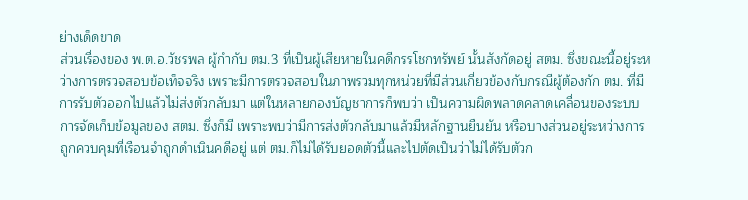ย่างเด็ดขาด
ส่วนเรื่องของ พ.ต.อ.วัชรพล ผู้กำกับ ตม.3 ที่เป็นผู้เสียหายในคดีกรรโชกทรัพย์ นั้นสังกัดอยู่ สตม. ซึ่งขณะนี้อยู่ระหว่างการตรวจสอบข้อเท็จจริง เพราะมีการตรวจสอบในภาพรวมทุกหน่วยที่มีส่วนเกี่ยวข้องกับกรณีผู้ต้องกัก ตม. ที่มีการรับตัวออกไปแล้วไม่ส่งตัวกลับมา แต่ในหลายกองบัญชาการก็พบว่า เป็นความผิดพลาดคลาดเคลื่อนของระบบการจัดเก็บข้อมูลของ สตม. ซึ่งก็มี เพราะพบว่ามีการส่งตัวกลับมาแล้วมีหลักฐานยืนยัน หรือบางส่วนอยู่ระหว่างการถูกควบคุมที่เรือนจำถูกดำเนินคดีอยู่ แต่ ตม.ก็ไม่ได้รับยอดตัวนี้และไปตัดเป็นว่าไม่ได้รับตัวก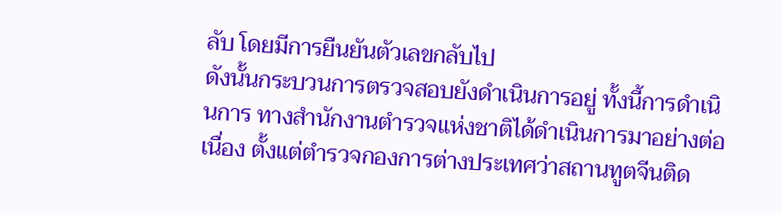ลับ โดยมีการยืนยันตัวเลขกลับไป
ดังนั้นกระบวนการตรวจสอบยังดำเนินการอยู่ ทั้งนี้การดำเนินการ ทางสำนักงานตำรวจแห่งชาติได้ดำเนินการมาอย่างต่อเนื่อง ตั้งแต่ตำรวจกองการต่างประเทศว่าสถานทูตจีนติด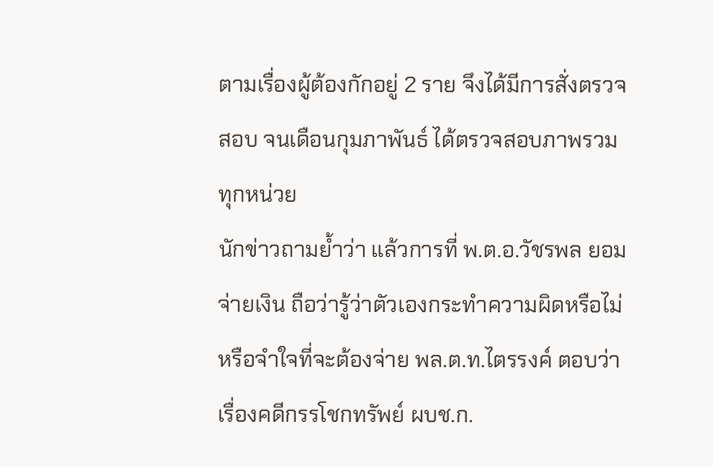ตามเรื่องผู้ต้องกักอยู่ 2 ราย จึงได้มีการสั่งตรวจสอบ จนเดือนกุมภาพันธ์ ได้ตรวจสอบภาพรวมทุกหน่วย
นักข่าวถามย้ำว่า แล้วการที่ พ.ต.อ.วัชรพล ยอมจ่ายเงิน ถือว่ารู้ว่าตัวเองกระทำความผิดหรือไม่ หรือจำใจที่จะต้องจ่าย พล.ต.ท.ไตรรงค์ ตอบว่า เรื่องคดีกรรโชกทรัพย์ ผบช.ก.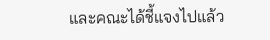และคณะได้ชี้แจงไปแล้ว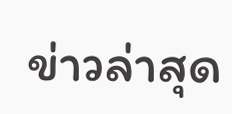ข่าวล่าสุด